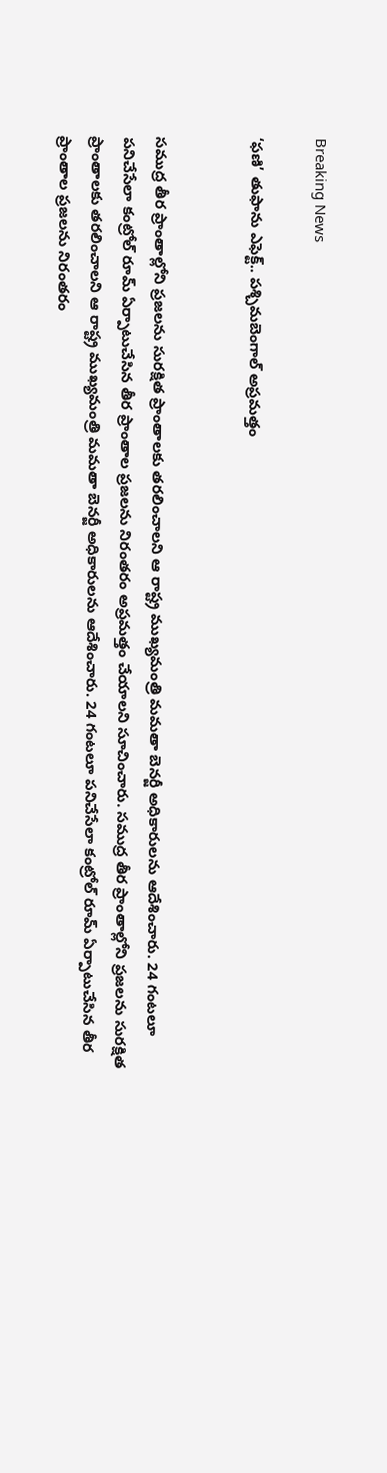Breaking News

‘ఫణి’ తుఫాను ఎఫెక్ట్.. పశ్చిమబెంగాల్ అప్రమత్తం


సముద్ర తీర ప్రాంతాల్లోని ప్రజలను సురక్షిత ప్రాంతాలకు తరలించాలని ఆ రాష్ట్ర ముఖ్యమంత్రి మమతా బెనర్జీ అధికారులను ఆదేశించారు. 24 గంటలూ పనిచేసేలా కంట్రోల్ రూమ్ ఏర్పాటుచేసిన తీర ప్రాంతాల ప్రజలను నిరంతరం అప్రమత్తం చేయాలని సూచించారు. సముద్ర తీర ప్రాంతాల్లోని ప్రజలను సురక్షిత ప్రాంతాలకు తరలించాలని ఆ రాష్ట్ర ముఖ్యమంత్రి మమతా బెనర్జీ అధికారులను ఆదేశించారు. 24 గంటలూ పనిచేసేలా కంట్రోల్ రూమ్ ఏర్పాటుచేసిన తీర ప్రాంతాల ప్రజలను నిరంతరం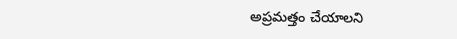అప్రమత్తం చేయాలని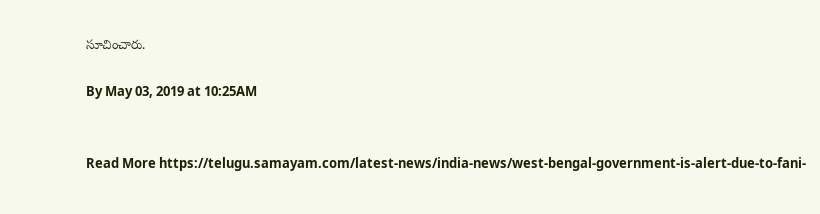సూచించారు.

By May 03, 2019 at 10:25AM


Read More https://telugu.samayam.com/latest-news/india-news/west-bengal-government-is-alert-due-to-fani-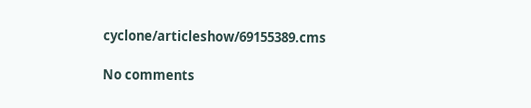cyclone/articleshow/69155389.cms

No comments